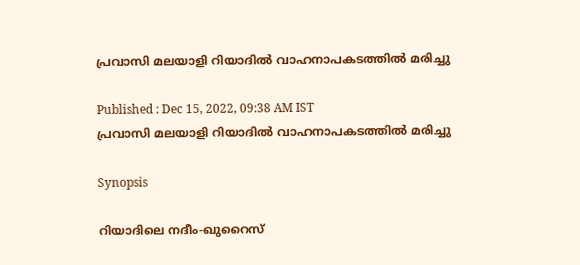പ്രവാസി മലയാളി റിയാദില്‍ വാഹനാപകടത്തിൽ മരിച്ചു

Published : Dec 15, 2022, 09:38 AM IST
പ്രവാസി മലയാളി റിയാദില്‍ വാഹനാപകടത്തിൽ മരിച്ചു

Synopsis

റിയാദിലെ നദീം-ഖുറൈസ്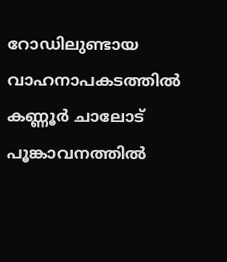റോഡിലുണ്ടായ വാഹനാപകടത്തില്‍ കണ്ണൂര്‍ ചാലോട് പൂങ്കാവനത്തിൽ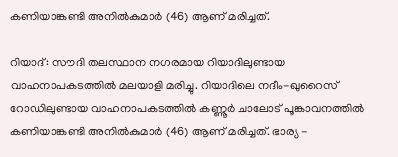കണിയാങ്കണ്ടി അനിൽകുമാർ (46) ആണ് മരിച്ചത്.

റിയാദ്: സൗദി തലസ്ഥാന നഗരമായ റിയാദിലുണ്ടായ വാഹനാപകടത്തിൽ മലയാളി മരിച്ചു. റിയാദിലെ നദീം-ഖുറൈസ് റോഡിലുണ്ടായ വാഹനാപകടത്തില്‍ കണ്ണൂര്‍ ചാലോട് പൂങ്കാവനത്തിൽ കണിയാങ്കണ്ടി അനിൽകുമാർ (46) ആണ് മരിച്ചത്. ഭാര്യ -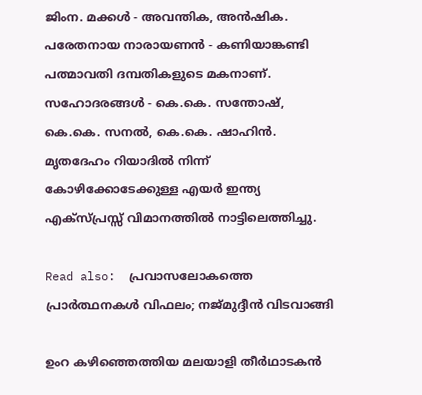ജിംന. മക്കള്‍ - അവന്തിക, അൻഷിക. പരേതനായ നാരായണൻ - കണിയാങ്കണ്ടി പത്മാവതി ദമ്പതികളുടെ മകനാണ്. സഹോദരങ്ങള്‍ - കെ.കെ. സന്തോഷ്, കെ.കെ. സനല്‍, കെ.കെ. ഷാഹിന്‍. മൃതദേഹം റിയാദിൽ നിന്ന് കോഴിക്കോടേക്കുള്ള എയര്‍ ഇന്ത്യ എക്‌സ്പ്രസ്സ് വിമാനത്തില്‍ നാട്ടിലെത്തിച്ചു.

Read also:  പ്രവാസലോകത്തെ പ്രാർത്ഥനകൾ വിഫലം; നജ്‍മുദ്ദീൻ വിടവാങ്ങി

ഉംറ കഴിഞ്ഞെത്തിയ മലയാളി തീർഥാടകൻ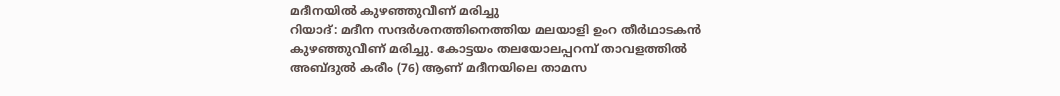മദീനയിൽ കുഴഞ്ഞുവീണ് മരിച്ചു
റിയാദ്: മദീന സന്ദർശനത്തിനെത്തിയ മലയാളി ഉംറ തീർഥാടകൻ കുഴഞ്ഞുവീണ് മരിച്ചു. കോട്ടയം തലയോലപ്പറമ്പ് താവളത്തിൽ അബ്ദുൽ കരീം (76) ആണ് മദീനയിലെ താമസ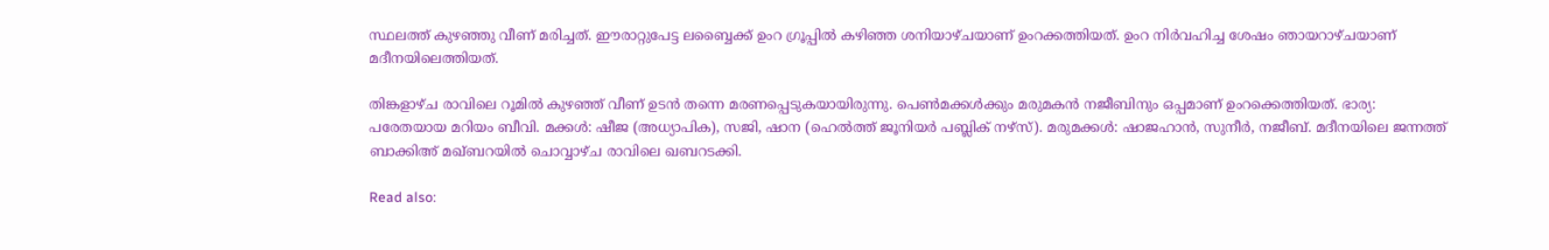സ്ഥലത്ത് കുഴഞ്ഞു വീണ് മരിച്ചത്. ഈരാറ്റുപേട്ട ലബ്ബൈക്ക് ഉംറ ഗ്രൂപ്പിൽ കഴിഞ്ഞ ശനിയാഴ്ചയാണ് ഉംറക്കത്തിയത്. ഉംറ നിർവഹിച്ച ശേഷം ഞായറാഴ്ചയാണ് മദീനയിലെത്തിയത്.

തിങ്കളാഴ്ച രാവിലെ റൂമിൽ കുഴഞ്ഞ് വീണ് ഉടൻ തന്നെ മരണപ്പെടുകയായിരുന്നു. പെൺമക്കൾക്കും മരുമകൻ നജീബിനും ഒപ്പമാണ് ഉംറക്കെത്തിയത്. ഭാര്യ: പരേതയായ മറിയം ബീവി. മക്കൾ: ഷീജ (അധ്യാപിക), സജി, ഷാന (ഹെൽത്ത് ജൂനിയർ പബ്ലിക് നഴ്സ്). മരുമക്കൾ: ഷാജഹാൻ, സുനീർ, നജീബ്. മദീനയിലെ ജന്നത്ത് ബാക്കിഅ് മഖ്ബറയിൽ ചൊവ്വാഴ്ച രാവിലെ ഖബറടക്കി.

Read also: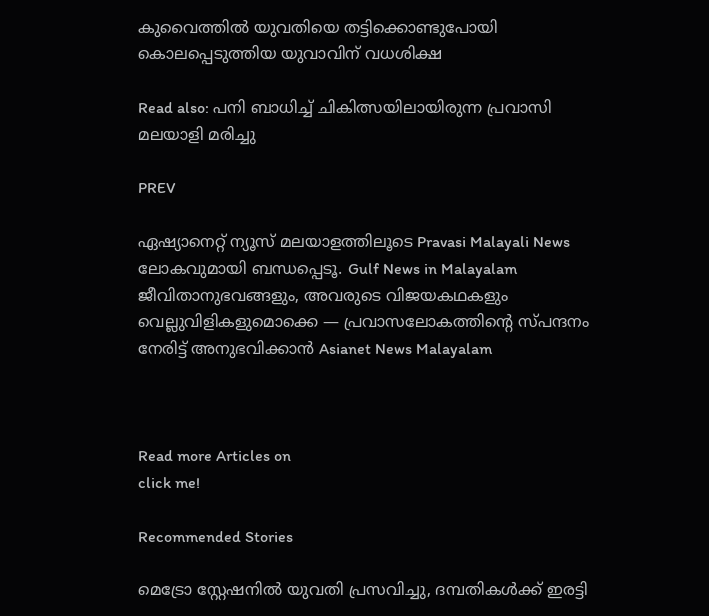കുവൈത്തില്‍ യുവതിയെ തട്ടിക്കൊണ്ടുപോയി കൊലപ്പെടുത്തിയ യുവാവിന് വധശിക്ഷ

Read also: പനി ബാധിച്ച് ചികിത്സയിലായിരുന്ന പ്രവാസി മലയാളി മരിച്ചു

PREV

ഏഷ്യാനെറ്റ് ന്യൂസ് മലയാളത്തിലൂടെ Pravasi Malayali News ലോകവുമായി ബന്ധപ്പെടൂ. Gulf News in Malayalam  ജീവിതാനുഭവങ്ങളും, അവരുടെ വിജയകഥകളും വെല്ലുവിളികളുമൊക്കെ — പ്രവാസലോകത്തിന്റെ സ്പന്ദനം നേരിട്ട് അനുഭവിക്കാൻ Asianet News Malayalam



Read more Articles on
click me!

Recommended Stories

മെട്രോ സ്റ്റേഷനിൽ യുവതി പ്രസവിച്ചു, ദമ്പതികൾക്ക് ഇരട്ടി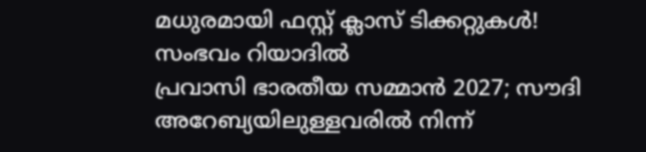മധുരമായി ഫസ്റ്റ് ക്ലാസ് ടിക്കറ്റുകൾ! സംഭവം റിയാദിൽ
പ്രവാസി ഭാരതീയ സമ്മാൻ 2027; സൗദി അറേബ്യയിലുള്ളവരിൽ നിന്ന്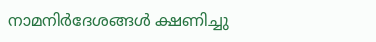നാമനിർദേശങ്ങൾ ക്ഷണിച്ചു